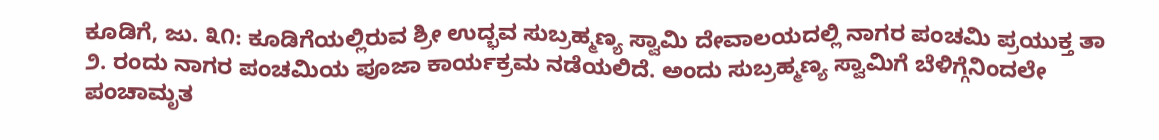ಕೂಡಿಗೆ, ಜು. ೩೧: ಕೂಡಿಗೆಯಲ್ಲಿರುವ ಶ್ರೀ ಉದ್ಭವ ಸುಬ್ರಹ್ಮಣ್ಯ ಸ್ವಾಮಿ ದೇವಾಲಯದಲ್ಲಿ ನಾಗರ ಪಂಚಮಿ ಪ್ರಯುಕ್ತ ತಾ ೨. ರಂದು ನಾಗರ ಪಂಚಮಿಯ ಪೂಜಾ ಕಾರ್ಯಕ್ರಮ ನಡೆಯಲಿದೆ. ಅಂದು ಸುಬ್ರಹ್ಮಣ್ಯ ಸ್ವಾಮಿಗೆ ಬೆಳಿಗ್ಗೆನಿಂದಲೇ ಪಂಚಾಮೃತ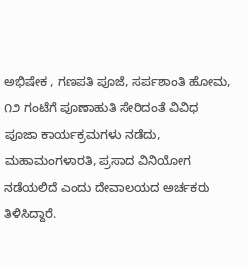ಅಭಿಷೇಕ , ಗಣಪತಿ ಪೂಜೆ, ಸರ್ಪಶಾಂತಿ ಹೋಮ, ೧೨ ಗಂಟೆಗೆ ಪೂಣಾಹುತಿ ಸೇರಿದಂತೆ ವಿವಿಧ ಪೂಜಾ ಕಾರ್ಯಕ್ರಮಗಳು ನಡೆದು, ಮಹಾಮಂಗಳಾರತಿ, ಪ್ರಸಾದ ವಿನಿಯೋಗ ನಡೆಯಲಿದೆ ಎಂದು ದೇವಾಲಯದ ಅರ್ಚಕರು ತಿಳಿಸಿದ್ದಾರೆ.